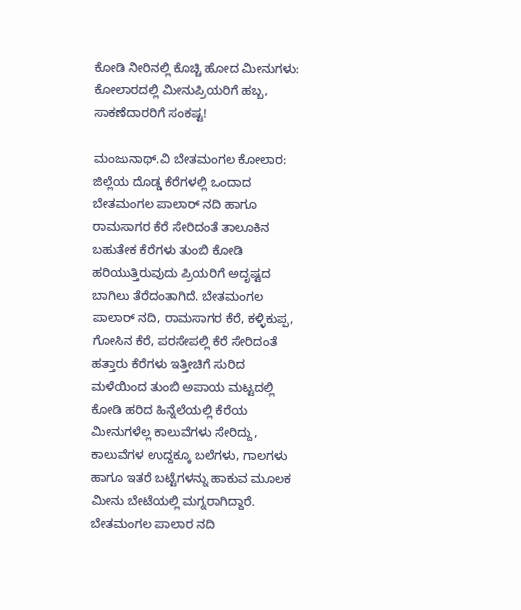ಕೋಡಿ ನೀರಿನಲ್ಲಿ ಕೊಚ್ಚಿ ಹೋದ ಮೀನುಗಳು: ಕೋಲಾರದಲ್ಲಿ ಮೀನುಪ್ರಿಯರಿಗೆ ಹಬ್ಬ, ಸಾಕಣೆದಾರರಿಗೆ ಸಂಕಷ್ಟ!

ಮಂಜುನಾಥ್‌.ವಿ ಬೇತಮಂಗಲ ಕೋಲಾರ: ಜಿಲ್ಲೆಯ ದೊಡ್ಡ ಕೆರೆಗಳಲ್ಲಿ ಒಂದಾದ ಬೇತಮಂಗಲ ಪಾಲಾರ್‌ ನದಿ ಹಾಗೂ ರಾಮಸಾಗರ ಕೆರೆ ಸೇರಿದಂತೆ ತಾಲೂಕಿನ ಬಹುತೇಕ ಕೆರೆಗಳು ತುಂಬಿ ಕೋಡಿ ಹರಿಯುತ್ತಿರುವುದು ಪ್ರಿಯರಿಗೆ ಅದೃಷ್ಟದ ಬಾಗಿಲು ತೆರೆದಂತಾಗಿದೆ. ಬೇತಮಂಗಲ ಪಾಲಾರ್‌ ನದಿ, ರಾಮಸಾಗರ ಕೆರೆ, ಕಳ್ಳಿಕುಪ್ಪ, ಗೋಸಿನ ಕೆರೆ, ಪರಸೇಪಲ್ಲಿ ಕೆರೆ ಸೇರಿದಂತೆ ಹತ್ತಾರು ಕೆರೆಗಳು ಇತ್ತೀಚಿಗೆ ಸುರಿದ ಮಳೆಯಿಂದ ತುಂಬಿ ಅಪಾಯ ಮಟ್ಟದಲ್ಲಿ ಕೋಡಿ ಹರಿದ ಹಿನ್ನೆಲೆಯಲ್ಲಿ ಕೆರೆಯ ಮೀನುಗಳೆಲ್ಲ ಕಾಲುವೆಗಳು ಸೇರಿದ್ದು, ಕಾಲುವೆಗಳ ಉದ್ದಕ್ಕೂ ಬಲೆಗಳು, ಗಾಲಗಳು ಹಾಗೂ ಇತರೆ ಬಟ್ಟೆಗಳನ್ನು ಹಾಕುವ ಮೂಲಕ ಮೀನು ಬೇಟೆಯಲ್ಲಿ ಮಗ್ನರಾಗಿದ್ದಾರೆ. ಬೇತಮಂಗಲ ಪಾಲಾರ ನದಿ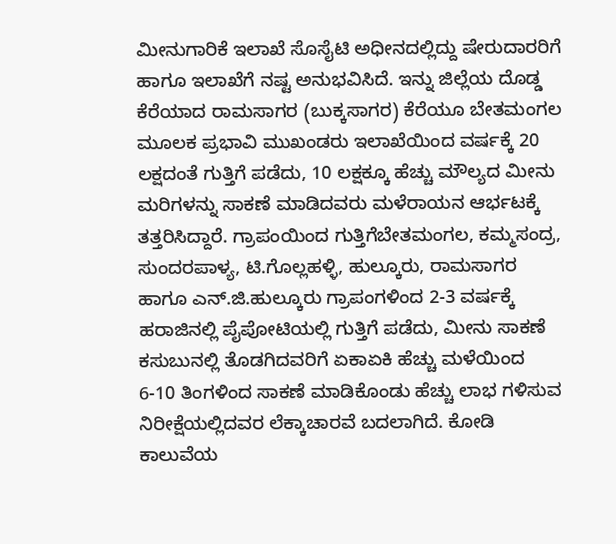ಮೀನುಗಾರಿಕೆ ಇಲಾಖೆ ಸೊಸೈಟಿ ಅಧೀನದಲ್ಲಿದ್ದು ಷೇರುದಾರರಿಗೆ ಹಾಗೂ ಇಲಾಖೆಗೆ ನಷ್ಟ ಅನುಭವಿಸಿದೆ. ಇನ್ನು ಜಿಲ್ಲೆಯ ದೊಡ್ಡ ಕೆರೆಯಾದ ರಾಮಸಾಗರ (ಬುಕ್ಕಸಾಗರ) ಕೆರೆಯೂ ಬೇತಮಂಗಲ ಮೂಲಕ ಪ್ರಭಾವಿ ಮುಖಂಡರು ಇಲಾಖೆಯಿಂದ ವರ್ಷಕ್ಕೆ 20 ಲಕ್ಷದಂತೆ ಗುತ್ತಿಗೆ ಪಡೆದು, 10 ಲಕ್ಷಕ್ಕೂ ಹೆಚ್ಚು ಮೌಲ್ಯದ ಮೀನು ಮರಿಗಳನ್ನು ಸಾಕಣೆ ಮಾಡಿದವರು ಮಳೆರಾಯನ ಆರ್ಭಟಕ್ಕೆ ತತ್ತರಿಸಿದ್ದಾರೆ. ಗ್ರಾಪಂಯಿಂದ ಗುತ್ತಿಗೆಬೇತಮಂಗಲ, ಕಮ್ಮಸಂದ್ರ, ಸುಂದರಪಾಳ್ಯ, ಟಿ.ಗೊಲ್ಲಹಳ್ಳಿ, ಹುಲ್ಕೂರು, ರಾಮಸಾಗರ ಹಾಗೂ ಎನ್‌.ಜಿ.ಹುಲ್ಕೂರು ಗ್ರಾಪಂಗಳಿಂದ 2-3 ವರ್ಷಕ್ಕೆ ಹರಾಜಿನಲ್ಲಿ ಪೈಪೋಟಿಯಲ್ಲಿ ಗುತ್ತಿಗೆ ಪಡೆದು, ಮೀನು ಸಾಕಣೆ ಕಸುಬುನಲ್ಲಿ ತೊಡಗಿದವರಿಗೆ ಏಕಾಏಕಿ ಹೆಚ್ಚು ಮಳೆಯಿಂದ 6-10 ತಿಂಗಳಿಂದ ಸಾಕಣೆ ಮಾಡಿಕೊಂಡು ಹೆಚ್ಚು ಲಾಭ ಗಳಿಸುವ ನಿರೀಕ್ಷೆಯಲ್ಲಿದವರ ಲೆಕ್ಕಾಚಾರವೆ ಬದಲಾಗಿದೆ. ಕೋಡಿ ಕಾಲುವೆಯ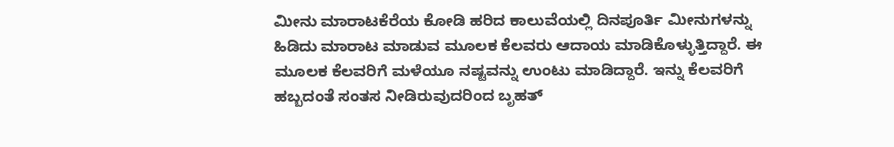ಮೀನು ಮಾರಾಟಕೆರೆಯ ಕೋಡಿ ಹರಿದ ಕಾಲುವೆಯಲ್ಲಿ ದಿನಪೂರ್ತಿ ಮೀನುಗಳನ್ನು ಹಿಡಿದು ಮಾರಾಟ ಮಾಡುವ ಮೂಲಕ ಕೆಲವರು ಆದಾಯ ಮಾಡಿಕೊಳ್ಳುತ್ತಿದ್ದಾರೆ. ಈ ಮೂಲಕ ಕೆಲವರಿಗೆ ಮಳೆಯೂ ನಷ್ಟವನ್ನು ಉಂಟು ಮಾಡಿದ್ದಾರೆ. ಇನ್ನು ಕೆಲವರಿಗೆ ಹಬ್ಬದಂತೆ ಸಂತಸ ನೀಡಿರುವುದರಿಂದ ಬೃಹತ್‌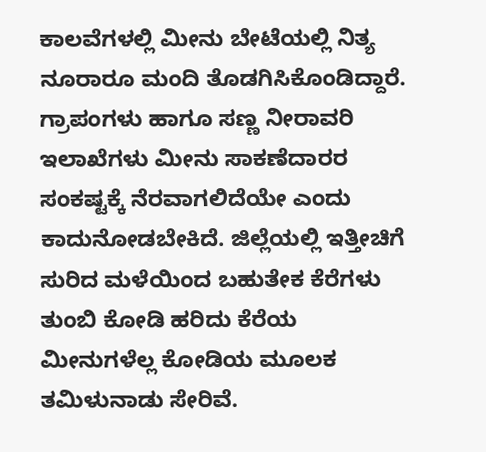ಕಾಲವೆಗಳಲ್ಲಿ ಮೀನು ಬೇಟೆಯಲ್ಲಿ ನಿತ್ಯ ನೂರಾರೂ ಮಂದಿ ತೊಡಗಿಸಿಕೊಂಡಿದ್ದಾರೆ. ಗ್ರಾಪಂಗಳು ಹಾಗೂ ಸಣ್ಣ ನೀರಾವರಿ ಇಲಾಖೆಗಳು ಮೀನು ಸಾಕಣೆದಾರರ ಸಂಕಷ್ಟಕ್ಕೆ ನೆರವಾಗಲಿದೆಯೇ ಎಂದು ಕಾದುನೋಡಬೇಕಿದೆ. ಜಿಲ್ಲೆಯಲ್ಲಿ ಇತ್ತೀಚಿಗೆ ಸುರಿದ ಮಳೆಯಿಂದ ಬಹುತೇಕ ಕೆರೆಗಳು ತುಂಬಿ ಕೋಡಿ ಹರಿದು ಕೆರೆಯ ಮೀನುಗಳೆಲ್ಲ ಕೋಡಿಯ ಮೂಲಕ ತಮಿಳುನಾಡು ಸೇರಿವೆ.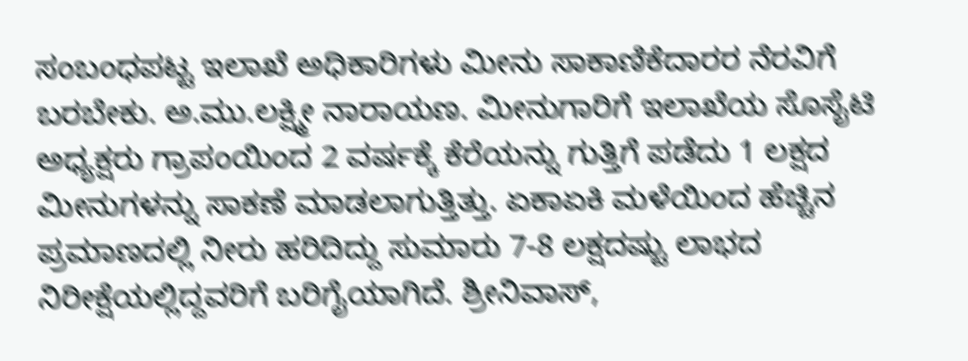ಸಂಬಂಧಪಟ್ಟ ಇಲಾಖೆ ಅಧಿಕಾರಿಗಳು ಮೀನು ಸಾಕಾಣಿಕೆದಾರರ ನೆರವಿಗೆ ಬರಬೇಕು. ಅ.ಮು.ಲಕ್ಷ್ಮೀ ನಾರಾಯಣ. ಮೀನುಗಾರಿಗೆ ಇಲಾಖೆಯ ಸೊಸೈಟಿ ಅಧ್ಯಕ್ಷರು ಗ್ರಾಪಂಯಿಂದ 2 ವರ್ಷಕ್ಕೆ ಕೆರೆಯನ್ನು ಗುತ್ತಿಗೆ ಪಡೆದು 1 ಲಕ್ಷದ ಮೀನುಗಳನ್ನು ಸಾಕಣೆ ಮಾಡಲಾಗುತ್ತಿತ್ತು. ಏಕಾಏಕಿ ಮಳೆಯಿಂದ ಹೆಚ್ಚಿನ ಪ್ರಮಾಣದಲ್ಲಿ ನೀರು ಹರಿದಿದ್ದು ಸುಮಾರು 7-8 ಲಕ್ಷದಷ್ಟು ಲಾಭದ ನಿರೀಕ್ಷೆಯಲ್ಲಿದ್ದವರಿಗೆ ಬರಿಗೈಯಾಗಿದೆ. ಶ್ರೀನಿವಾಸ್‌,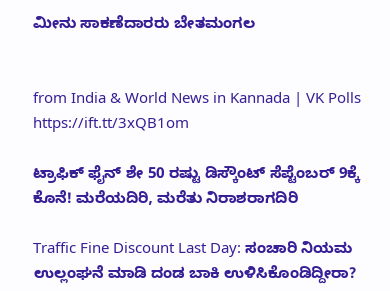ಮೀನು ಸಾಕಣೆದಾರರು ಬೇತಮಂಗಲ


from India & World News in Kannada | VK Polls https://ift.tt/3xQB1om

ಟ್ರಾಫಿಕ್‌ ಫೈನ್‌ ಶೇ 50 ರಷ್ಟು ಡಿಸ್ಕೌಂಟ್‌ ಸೆಪ್ಟೆಂಬರ್‌ 9ಕ್ಕೆ ಕೊನೆ! ಮರೆಯದಿರಿ, ಮರೆತು ನಿರಾಶರಾಗದಿರಿ

Traffic Fine Discount Last Day: ಸಂಚಾರಿ ನಿಯಮ ಉಲ್ಲಂಘನೆ ಮಾಡಿ ದಂಡ ಬಾಕಿ ಉಳಿಸಿಕೊಂಡಿದ್ದೀರಾ?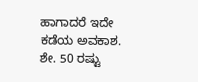ಹಾಗಾದರೆ ಇದೇ ಕಡೆಯ ಅವಕಾಶ. ಶೇ. 50 ರಷ್ಟು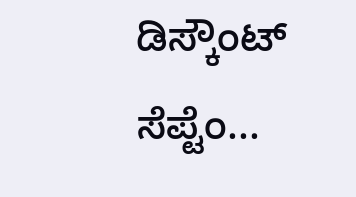ಡಿಸ್ಕೌಂಟ್‌ ಸೆಪ್ಟೆಂ...